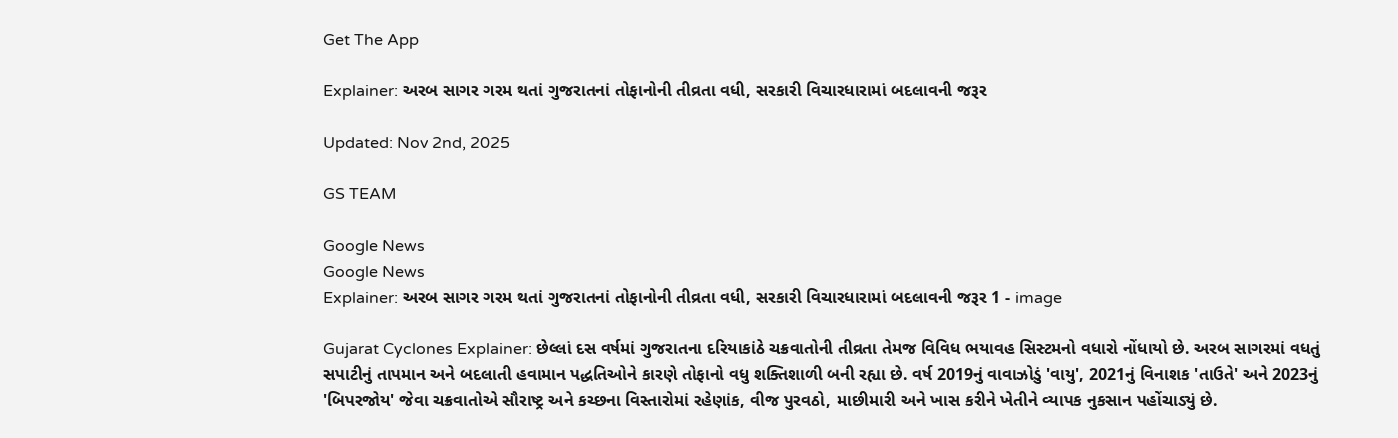Get The App

Explainer: અરબ સાગર ગરમ થતાં ગુજરાતનાં તોફાનોની તીવ્રતા વધી, સરકારી વિચારધારામાં બદલાવની જરૂર

Updated: Nov 2nd, 2025

GS TEAM

Google News
Google News
Explainer: અરબ સાગર ગરમ થતાં ગુજરાતનાં તોફાનોની તીવ્રતા વધી, સરકારી વિચારધારામાં બદલાવની જરૂર 1 - image

Gujarat Cyclones Explainer: છેલ્લાં દસ વર્ષમાં ગુજરાતના દરિયાકાંઠે ચક્રવાતોની તીવ્રતા તેમજ વિવિધ ભયાવહ સિસ્ટમનો વધારો નોંધાયો છે. અરબ સાગરમાં વધતું સપાટીનું તાપમાન અને બદલાતી હવામાન પદ્ધતિઓને કારણે તોફાનો વધુ શક્તિશાળી બની રહ્યા છે. વર્ષ 2019નું વાવાઝોડું 'વાયુ', 2021નું વિનાશક 'તાઉતે' અને 2023નું 'બિપરજોય' જેવા ચક્રવાતોએ સૌરાષ્ટ્ર અને કચ્છના વિસ્તારોમાં રહેણાંક, વીજ પુરવઠો, માછીમારી અને ખાસ કરીને ખેતીને વ્યાપક નુકસાન પહોંચાડ્યું છે.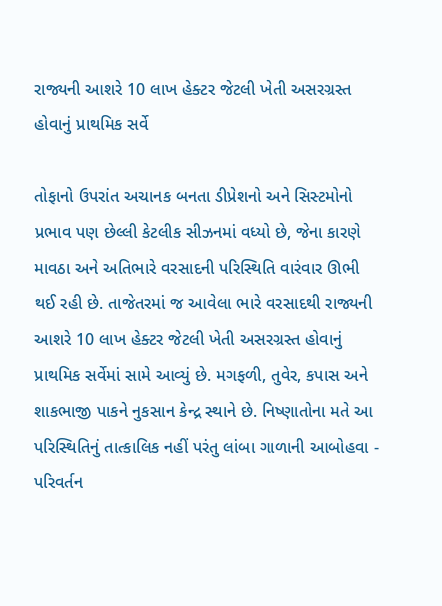રાજ્યની આશરે 10 લાખ હેક્ટર જેટલી ખેતી અસરગ્રસ્ત હોવાનું પ્રાથમિક સર્વે

તોફાનો ઉપરાંત અચાનક બનતા ડીપ્રેશનો અને સિસ્ટમોનો પ્રભાવ પણ છેલ્લી કેટલીક સીઝનમાં વધ્યો છે, જેના કારણે માવઠા અને અતિભારે વરસાદની પરિસ્થિતિ વારંવાર ઊભી થઈ રહી છે. તાજેતરમાં જ આવેલા ભારે વરસાદથી રાજ્યની આશરે 10 લાખ હેક્ટર જેટલી ખેતી અસરગ્રસ્ત હોવાનું પ્રાથમિક સર્વેમાં સામે આવ્યું છે. મગફળી, તુવેર, કપાસ અને શાકભાજી પાકને નુકસાન કેન્દ્ર સ્થાને છે. નિષ્ણાતોના મતે આ પરિસ્થિતિનું તાત્કાલિક નહીં પરંતુ લાંબા ગાળાની આબોહવા - પરિવર્તન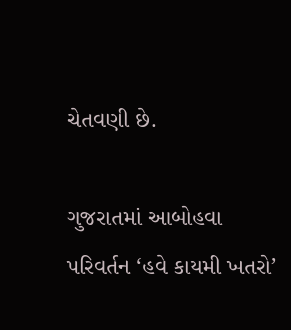ચેતવણી છે.

ગુજરાતમાં આબોહવા પરિવર્તન ‘હવે કાયમી ખતરો’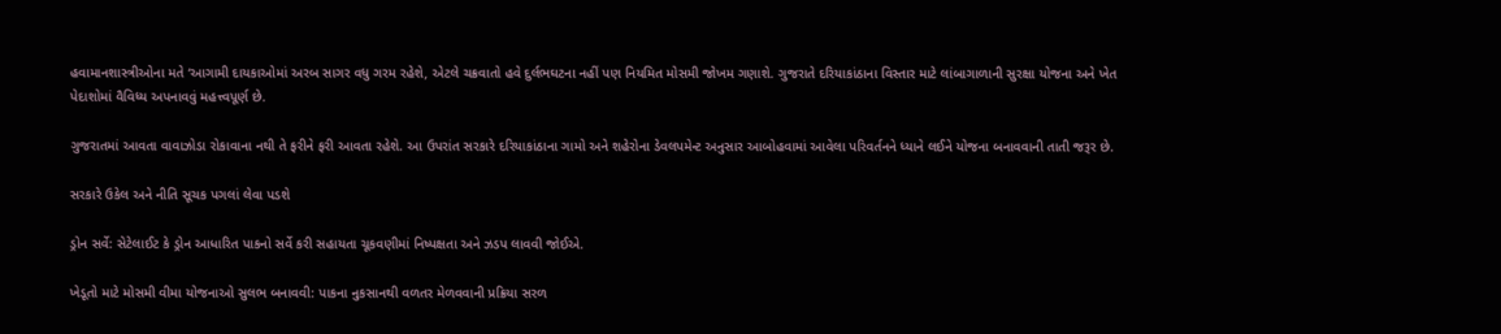હવામાનશાસ્ત્રીઓના મતે ‘આગામી દાયકાઓમાં અરબ સાગર વધુ ગરમ રહેશે, એટલે ચક્રવાતો હવે દુર્લભઘટના નહીં પણ નિયમિત મોસમી જોખમ ગણાશે. ગુજરાતે દરિયાકાંઠાના વિસ્તાર માટે લાંબાગાળાની સુરક્ષા યોજના અને ખેત પેદાશોમાં વૈવિધ્ય અપનાવવું મહત્ત્વપૂર્ણ છે.

ગુજરાતમાં આવતા વાવાઝોડા રોકાવાના નથી તે ફરીને ફરી આવતા રહેશે. આ ઉપરાંત સરકારે દરિયાકાંઠાના ગામો અને શહેરોના ડેવલપમેન્ટ અનુસાર આબોહવામાં આવેલા પરિવર્તનને ધ્યાને લઈને યોજના બનાવવાની તાતી જરૂર છે.

સરકારે ઉકેલ અને નીતિ સૂચક પગલાં લેવા પડશે

ડ્રોન સર્વે: સેટેલાઈટ કે ડ્રોન આધારિત પાકનો સર્વે કરી સહાયતા ચૂકવણીમાં નિષ્પક્ષતા અને ઝડપ લાવવી જોઈએ.

ખેડૂતો માટે મોસમી વીમા યોજનાઓ સુલભ બનાવવી: પાકના નુકસાનથી વળતર મેળવવાની પ્રક્રિયા સરળ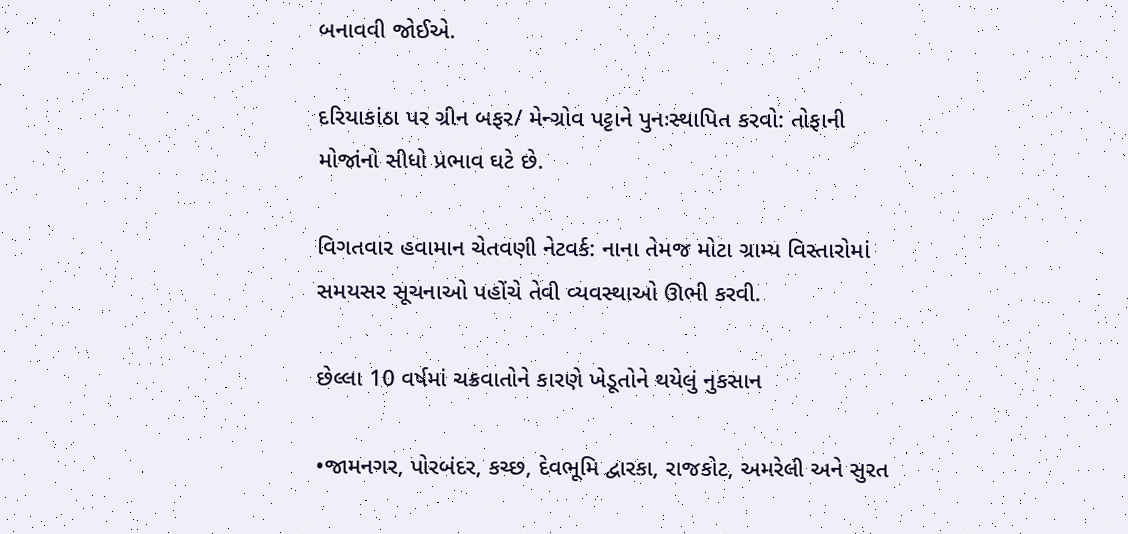બનાવવી જોઈએ.

દરિયાકાંઠા પર ગ્રીન બફર/ મેન્ગ્રોવ પટ્ટાને પુનઃસ્થાપિત કરવો: તોફાની મોજાંનો સીધો પ્રભાવ ઘટે છે.

વિગતવાર હવામાન ચેતવણી નેટવર્ક: નાના તેમજ મોટા ગ્રામ્ય વિસ્તારોમાં સમયસર સૂચનાઓ પહોંચે તેવી વ્યવસ્થાઓ ઊભી કરવી.

છેલ્લા 10 વર્ષમાં ચક્રવાતોને કારણે ખેડૂતોને થયેલું નુકસાન

•જામનગર, પોરબંદર, કચ્છ, દેવભૂમિ દ્વારકા, રાજકોટ, અમરેલી અને સુરત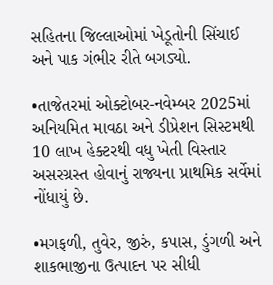સહિતના જિલ્લાઓમાં ખેડૂતોની સિંચાઈ અને પાક ગંભીર રીતે બગડ્યો.

•તાજેતરમાં ઓક્ટોબર-નવેમ્બર 2025માં અનિયમિત માવઠા અને ડીપ્રેશન સિસ્ટમથી 10 લાખ હેક્ટરથી વધુ ખેતી વિસ્તાર અસરગ્રસ્ત હોવાનું રાજ્યના પ્રાથમિક સર્વેમાં નોંધાયું છે.

•મગફળી, તુવેર, જીરું, કપાસ, ડુંગળી અને શાકભાજીના ઉત્પાદન પર સીધી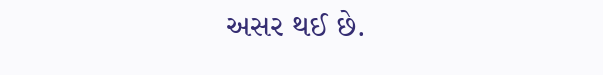અસર થઈ છે.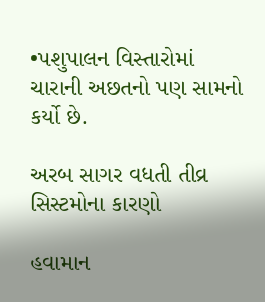•પશુપાલન વિસ્તારોમાં ચારાની અછતનો પણ સામનો કર્યો છે.

અરબ સાગર વધતી તીવ્ર સિસ્ટમોના કારણો

હવામાન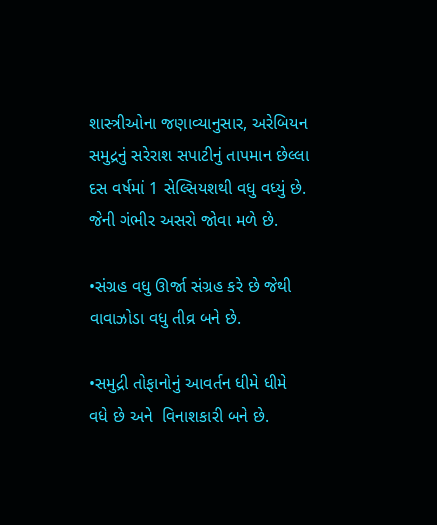શાસ્ત્રીઓના જણાવ્યાનુસાર, અરેબિયન સમુદ્રનું સરેરાશ સપાટીનું તાપમાન છેલ્લા દસ વર્ષમાં 1 સેલ્સિયશથી વધુ વધ્યું છે. જેની ગંભીર અસરો જોવા મળે છે.

•સંગ્રહ વધુ ઊર્જા સંગ્રહ કરે છે જેથી વાવાઝોડા વધુ તીવ્ર બને છે.

•સમુદ્રી તોફાનોનું આવર્તન ધીમે ધીમે વધે છે અને  વિનાશકારી બને છે.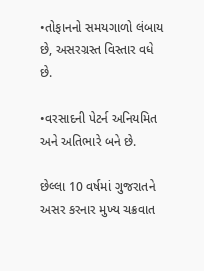•તોફાનનો સમયગાળો લંબાય છે, અસરગ્રસ્ત વિસ્તાર વધે છે.

•વરસાદની પેટર્ન અનિયમિત અને અતિભારે બને છે.

છેલ્લા 10 વર્ષમાં ગુજરાતને અસર કરનાર મુખ્ય ચક્રવાત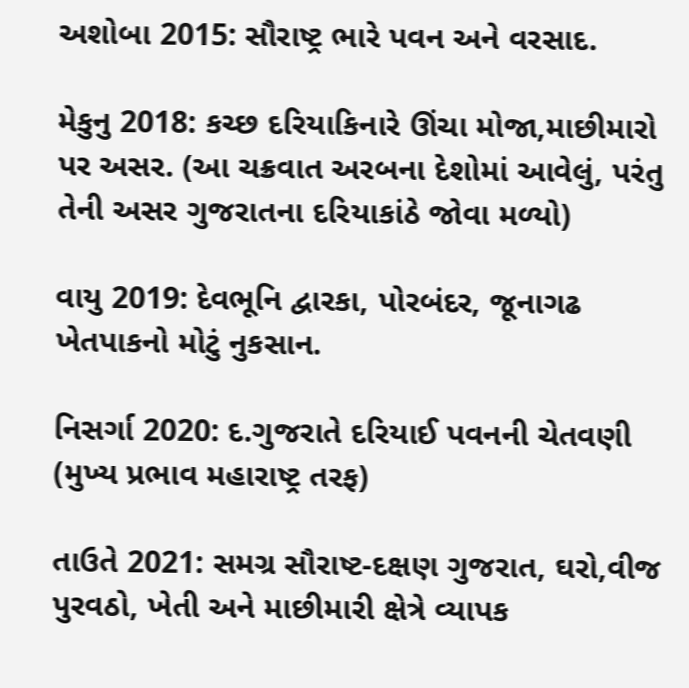અશોબા 2015: સૌરાષ્ટ્ર ભારે પવન અને વરસાદ.

મેકુનુ 2018: કચ્છ દરિયાકિનારે ઊંચા મોજા,માછીમારો પર અસર. (આ ચક્રવાત અરબના દેશોમાં આવેલું, પરંતુ તેની અસર ગુજરાતના દરિયાકાંઠે જોવા મળ્યો)

વાયુ 2019: દેવભૂનિ દ્વારકા, પોરબંદર, જૂનાગઢ ખેતપાકનો મોટું નુકસાન.

નિસર્ગા 2020: દ.ગુજરાતે દરિયાઈ પવનની ચેતવણી (મુખ્ય પ્રભાવ મહારાષ્ટ્ર તરફ)

તાઉતે 2021: સમગ્ર સૌરાષ્ટ-દક્ષણ ગુજરાત, ઘરો,વીજ પુરવઠો, ખેતી અને માછીમારી ક્ષેત્રે વ્યાપક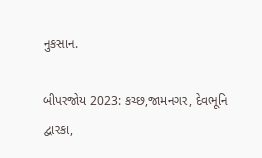નુકસાન.

બીપરજોય 2023: કચ્છ,જામનગર, દેવભૂનિ દ્વારકા,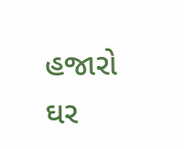હજારો ઘર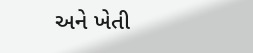અને ખેતી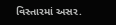વિસ્તારમાં અસર.